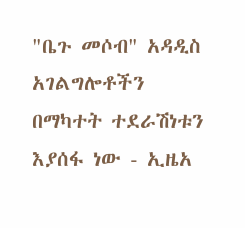"ቤጉ መሶብ" አዳዲስ አገልግሎቶችን በማካተት ተደራሽነቱን እያሰፋ ነው - ኢዜአ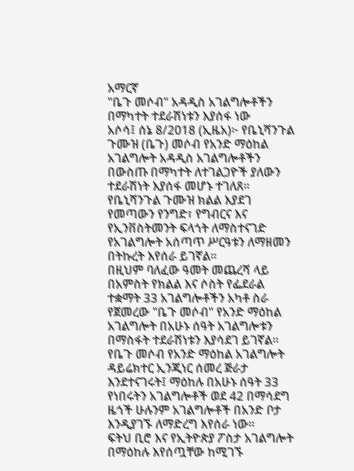አማርኛ
"ቤጉ መሶብ" አዳዲስ አገልግሎቶችን በማካተት ተደራሽነቱን እያሰፋ ነው
አሶሳ፤ ሰኔ 8/2018 (ኢዜአ)፦ የቤኒሻንጉል ጉሙዝ (ቤጉ) መሶብ የአንድ ማዕከል አገልግሎት አዳዲስ አገልግሎቶችን በውስጡ በማካተት ለተገልጋዮች ያለውን ተደራሽነት እያሰፋ መሆኑ ተገለጸ።
የቤኒሻንጉል ጉሙዝ ክልል እያደገ የመጣውን የንግድ፣ የግብርና እና የኢንቨስትመንት ፍላጎት ለማስተናገድ የአገልግሎት አሰጣጥ ሥርዓቱን ለማዘመን በትኩረት እየሰራ ይገኛል።
በዚህም ባለፈው ዓመት መጨረሻ ላይ በአምስት የክልል እና ሶስት የፌደራል ተቋማት 33 አገልግሎቶችን አካቶ ስራ የጀመረው "ቤጉ መሶብ" የአንድ ማዕከል አገልግሎት በአሁኑ ሰዓት አገልግሎቱን በማስፋት ተደራሽነቱን እያሳደገ ይገኛል።
የቤጉ መሶብ የአንድ ማዕከል አገልግሎት ዳይሬክተር ኢንጂነር ሰመረ ጅራታ እንደተናገሩት፤ ማዕከሉ በአሁኑ ሰዓት 33 የነበሩትን አገልግሎቶች ወደ 42 በማሳደግ ዜጎች ሁሉንም አገልግሎቶች በአንድ ቦታ እንዲያገኙ ለማድረግ እየሰራ ነው።
ፍትህ ቢሮ እና የኢትዮጵያ ፖስታ አገልግሎት በማዕከሉ እየሰጧቸው ከሚገኙ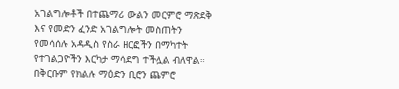አገልግሎቶች በተጨማሪ ውልን መርምሮ ማጽደቅ እና የመድን ፈንድ አገልግሎት መስጠትን የመሳሰሉ አዳዲስ የስራ ዘርፎችን በማካተት የተገልጋዮችን እርካታ ማሳደግ ተችሏል ብለዋል።
በቅርቡም የክልሉ ማዕድን ቢሮን ጨምሮ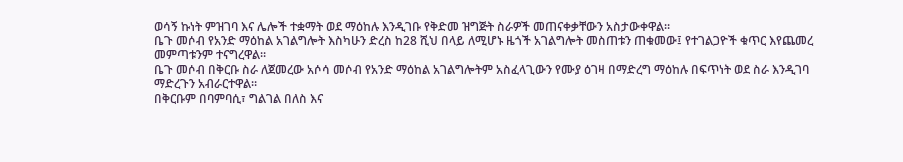ወሳኝ ኩነት ምዝገባ እና ሌሎች ተቋማት ወደ ማዕከሉ እንዲገቡ የቅድመ ዝግጅት ስራዎች መጠናቀቃቸውን አስታውቀዋል።
ቤጉ መሶብ የአንድ ማዕከል አገልግሎት እስካሁን ድረስ ከ28 ሺህ በላይ ለሚሆኑ ዜጎች አገልግሎት መስጠቱን ጠቁመው፤ የተገልጋዮች ቁጥር እየጨመረ መምጣቱንም ተናግረዋል።
ቤጉ መሶብ በቅርቡ ስራ ለጀመረው አሶሳ መሶብ የአንድ ማዕከል አገልግሎትም አስፈላጊውን የሙያ ዕገዛ በማድረግ ማዕከሉ በፍጥነት ወደ ስራ እንዲገባ ማድረጉን አብራርተዋል።
በቅርቡም በባምባሲ፣ ግልገል በለስ እና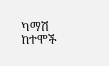ካማሽ ከተሞች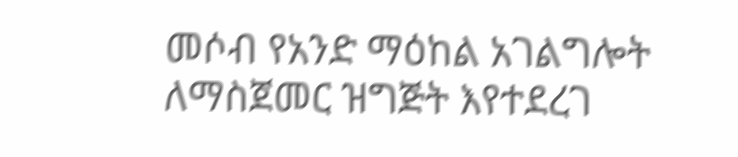መሶብ የአንድ ማዕከል አገልግሎት ለማስጀመር ዝግጅት እየተደረገ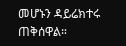መሆኑን ዳይሬክተሩ ጠቅሰዋል።